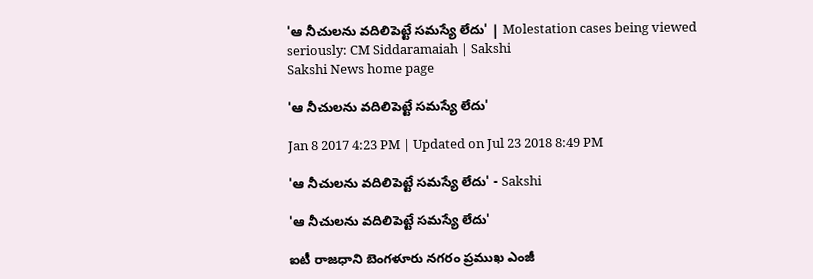'ఆ నీచులను వదిలిపెట్టే సమస్యే లేదు' | Molestation cases being viewed seriously: CM Siddaramaiah | Sakshi
Sakshi News home page

'ఆ నీచులను వదిలిపెట్టే సమస్యే లేదు'

Jan 8 2017 4:23 PM | Updated on Jul 23 2018 8:49 PM

'ఆ నీచులను వదిలిపెట్టే సమస్యే లేదు' - Sakshi

'ఆ నీచులను వదిలిపెట్టే సమస్యే లేదు'

ఐటీ రాజధాని బెంగళూరు నగరం ప్రముఖ ఎంజీ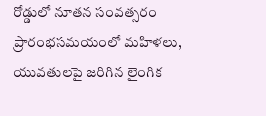రోడ్డులో నూతన సంవత్సరం ప్రారంభసమయంలో మహిళలు, యువతులపై జరిగిన లైంగిక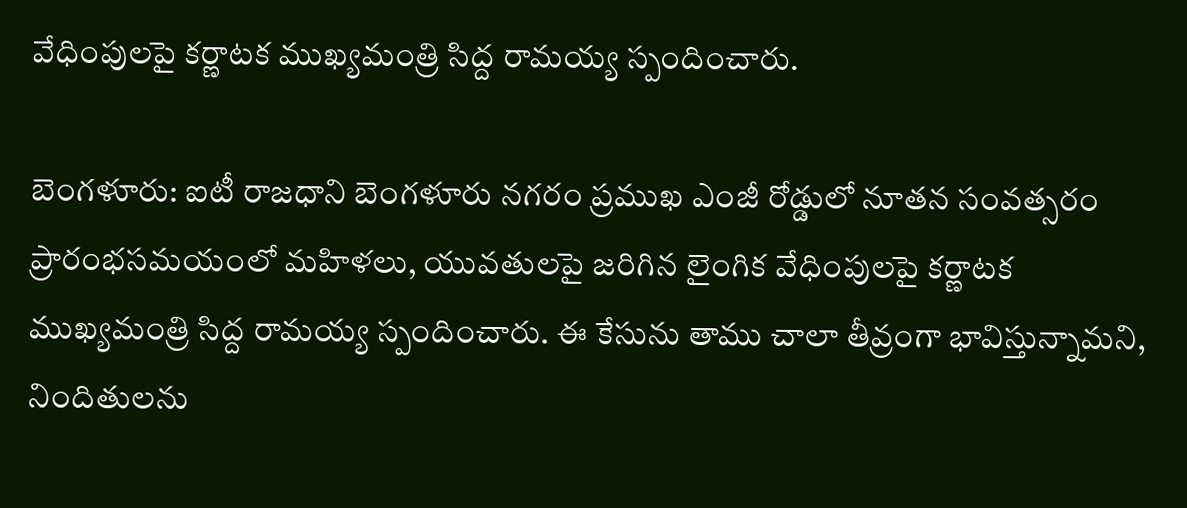వేధింపులపై కర్ణాటక ముఖ్యమంత్రి సిద్ద రామయ్య స్పందించారు.

బెంగళూరు: ఐటీ రాజధాని బెంగళూరు నగరం ప్రముఖ ఎంజీ రోడ్డులో నూతన సంవత్సరం ప్రారంభసమయంలో మహిళలు, యువతులపై జరిగిన లైంగిక వేధింపులపై కర్ణాటక ముఖ్యమంత్రి సిద్ద రామయ్య స్పందించారు. ఈ కేసును తాము చాలా తీవ్రంగా భావిస్తున్నామని, నిందితులను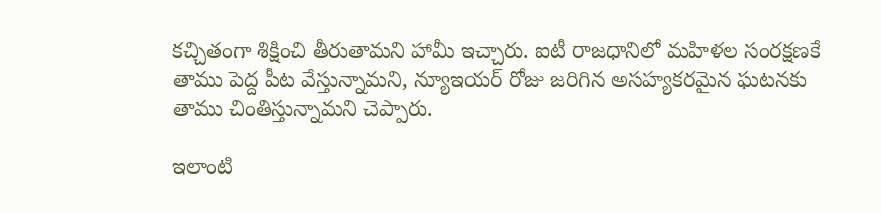కచ్చితంగా శిక్షించి తీరుతామని హామీ ఇచ్చారు. ఐటీ రాజధానిలో మహిళల సంరక్షణకే తాము పెద్ద పీట వేస్తున్నామని, న్యూఇయర్‌ రోజు జరిగిన అసహ్యకరమైన ఘటనకు తాము చింతిస్తున్నామని చెప్పారు.

ఇలాంటి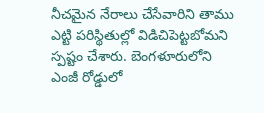నీచమైన నేరాలు చేసేవారిని తాము ఎట్టి పరిస్థితుల్లో విడిచిపెట్టబోమని స్పష్టం చేశారు. బెంగళూరులోని ఎంజీ రోడ్డులో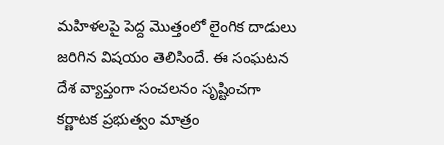మహిళలపై పెద్ద మొత్తంలో లైంగిక దాడులు జరిగిన విషయం తెలిసిందే. ఈ సంఘటన దేశ వ్యాప్తంగా సంచలనం సృష్టించగా కర్ణాటక ప్రభుత్వం మాత్రం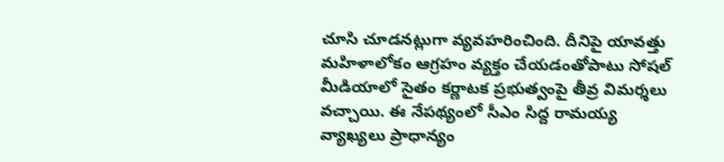చూసి చూడనట్లుగా వ్యవహరించింది. దీనిపై యావత్తు మహిళాలోకం ఆగ్రహం వ్యక్తం చేయడంతోపాటు సోషల్‌ మీడియాలో సైతం కర్ణాటక ప్రభుత్వంపై తీవ్ర విమర్శలు వచ్చాయి. ఈ నేపథ్యంలో సీఎం సిద్ద రామయ్య వ్యాఖ్యలు ప్రాధాన్యం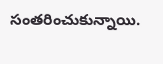సంతరించుకున్నాయి.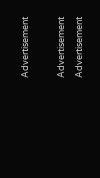Advertisement

Advertisement
Advertisement